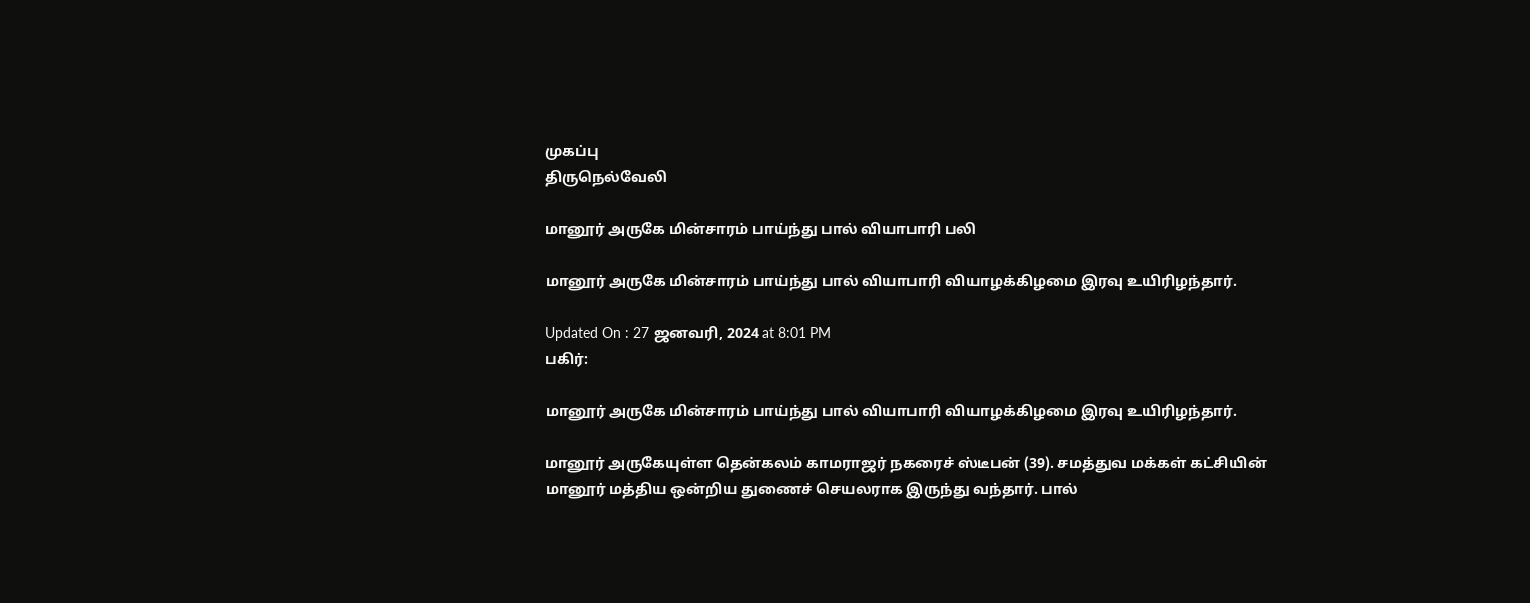முகப்பு
திருநெல்வேலி

மானூர் அருகே மின்சாரம் பாய்ந்து பால் வியாபாரி பலி

மானூர் அருகே மின்சாரம் பாய்ந்து பால் வியாபாரி வியாழக்கிழமை இரவு உயிரிழந்தார்.

Updated On : 27 ஜனவரி, 2024 at 8:01 PM
பகிர்:

மானூர் அருகே மின்சாரம் பாய்ந்து பால் வியாபாரி வியாழக்கிழமை இரவு உயிரிழந்தார்.

மானூர் அருகேயுள்ள தென்கலம் காமராஜர் நகரைச் ஸ்டீபன் (39). சமத்துவ மக்கள் கட்சியின் மானூர் மத்திய ஒன்றிய துணைச் செயலராக இருந்து வந்தார். பால்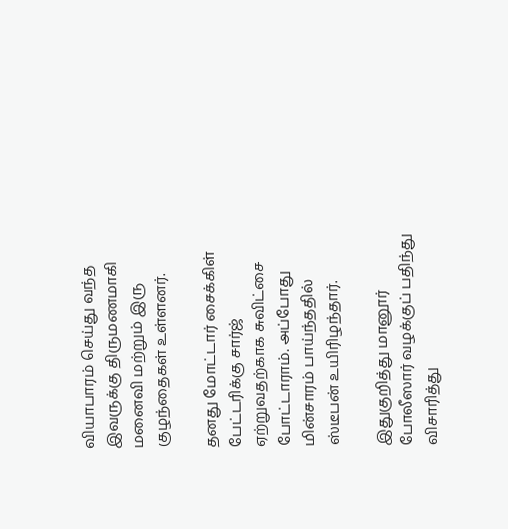வியாபாரம் செய்து வந்த இவருக்கு திருமணமாகி மனைவி மற்றும் இரு குழந்தைகள் உள்ளனர்.

தனது மோட்டார் சைக்கிள் பேட்டரிக்கு சார்ஜ் ஏற்றுவதற்காக சுவிட்சை போட்டாராம். அப்போது மின்சாரம் பாய்ந்ததில் ஸ்டீபன் உயிரிழந்தார்.

இதுகுறித்து மானூர் போலீஸார் வழக்குப் பதிந்து விசாரித்து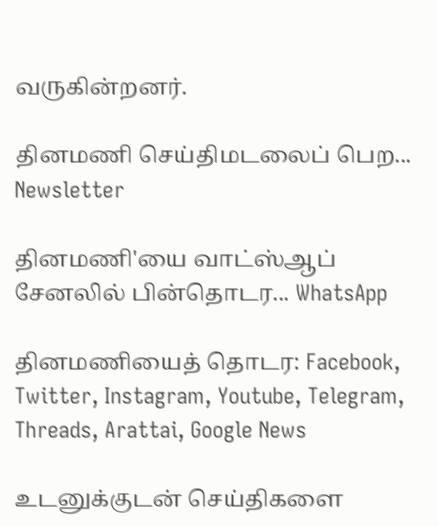வருகின்றனர்.

தினமணி செய்திமடலைப் பெற... Newsletter

தினமணி'யை வாட்ஸ்ஆப் சேனலில் பின்தொடர... WhatsApp

தினமணியைத் தொடர: Facebook, Twitter, Instagram, Youtube, Telegram, Threads, Arattai, Google News

உடனுக்குடன் செய்திகளை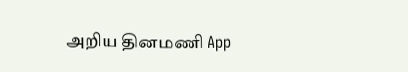அறிய தினமணி App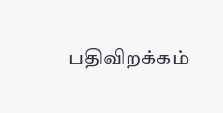பதிவிறக்கம்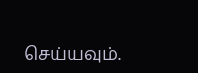செய்யவும்.